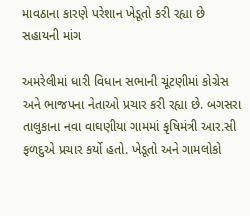માવઠાના કારણે પરેશાન ખેડૂતો કરી રહ્યા છે સહાયની માંગ

અમરેલીમાં ધારી વિધાન સભાની ચૂંટણીમાં કોગ્રેસ અને ભાજપના નેતાઓ પ્રચાર કરી રહ્યા છે. બગસરા તાલુકાના નવા વાઘણીયા ગામમાં કૃષિમંત્રી આર.સી ફળદુએ પ્રચાર કર્યો હતો. ખેડૂતો અને ગામલોકો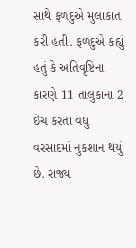સાથે ફળદુએ મુલાકાત કરી હતી. ફળદુએ કહ્યું હતું કે અતિવૃષ્ટિના કારણે 11 તાલુકાના 2 ઇંચ કરતા વધુ વરસાદમાં નુકશાન થયું છે. રાજ્ય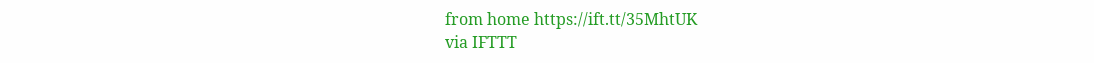from home https://ift.tt/35MhtUK
via IFTTT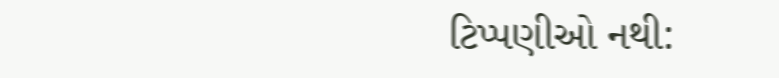ટિપ્પણીઓ નથી: